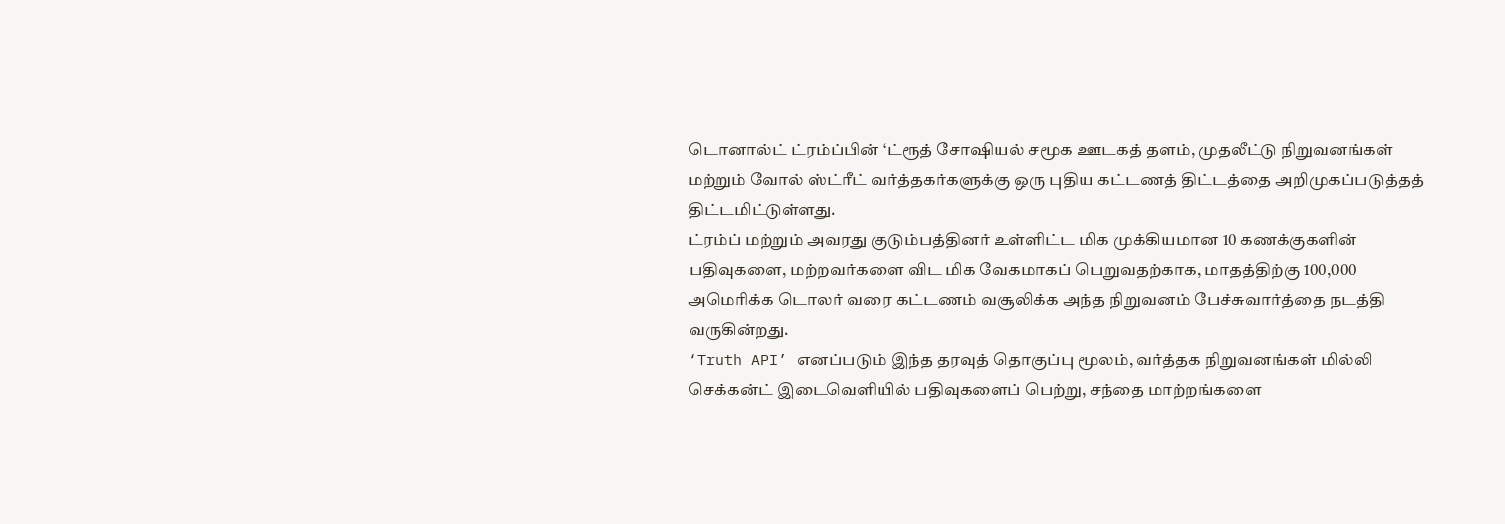டொனால்ட் ட்ரம்ப்பின் ‘ட்ரூத் சோஷியல் சமூக ஊடகத் தளம், முதலீட்டு நிறுவனங்கள் மற்றும் வோல் ஸ்ட்ரீட் வர்த்தகர்களுக்கு ஒரு புதிய கட்டணத் திட்டத்தை அறிமுகப்படுத்தத் திட்டமிட்டுள்ளது.
ட்ரம்ப் மற்றும் அவரது குடும்பத்தினர் உள்ளிட்ட மிக முக்கியமான 10 கணக்குகளின் பதிவுகளை, மற்றவர்களை விட மிக வேகமாகப் பெறுவதற்காக, மாதத்திற்கு 100,000 அமெரிக்க டொலர் வரை கட்டணம் வசூலிக்க அந்த நிறுவனம் பேச்சுவார்த்தை நடத்தி வருகின்றது.
‘Truth API’ எனப்படும் இந்த தரவுத் தொகுப்பு மூலம், வர்த்தக நிறுவனங்கள் மில்லி செக்கன்ட் இடைவெளியில் பதிவுகளைப் பெற்று, சந்தை மாற்றங்களை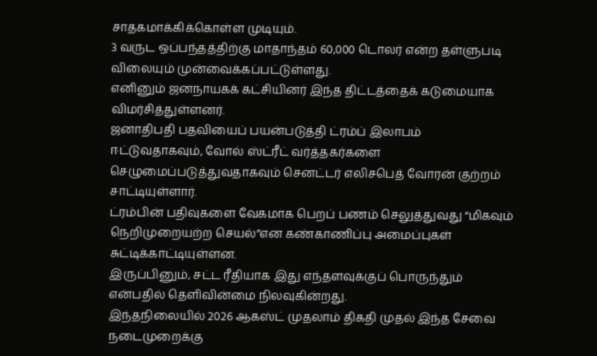சாதகமாக்கிக்கொள்ள முடியும்.
3 வருட ஒப்பந்தத்திற்கு மாதாந்தம் 60,000 டொலர் என்ற தள்ளுபடி விலையும் முன்வைக்கப்பட்டுள்ளது.
எனினும் ஜனநாயகக் கட்சியினர் இந்த திட்டத்தைக் கடுமையாக விமர்சித்துள்ளனர்.
ஜனாதிபதி பதவியைப் பயன்படுத்தி ட்ரம்ப் இலாபம் ஈட்டுவதாகவும், வோல் ஸ்ட்ரீட் வர்த்தகர்களை செழுமைப்படுத்துவதாகவும் செனட்டர் எலிசபெத் வோரன் குற்றம் சாட்டியுள்ளார்.
ட்ரம்பின் பதிவுகளை வேகமாக பெறப் பணம் செலுத்துவது “மிகவும் நெறிமுறையற்ற செயல்”என கண்காணிப்பு அமைப்புகள் சுட்டிக்காட்டியுள்ளன.
இருப்பினும், சட்ட ரீதியாக இது எந்தளவுக்குப் பொருந்தும் என்பதில் தெளிவின்மை நிலவுகின்றது.
இந்தநிலையில் 2026 ஆகஸ்ட் முதலாம் திகதி முதல் இந்த சேவை நடைமுறைக்கு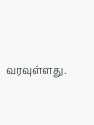வரவுள்ளது.